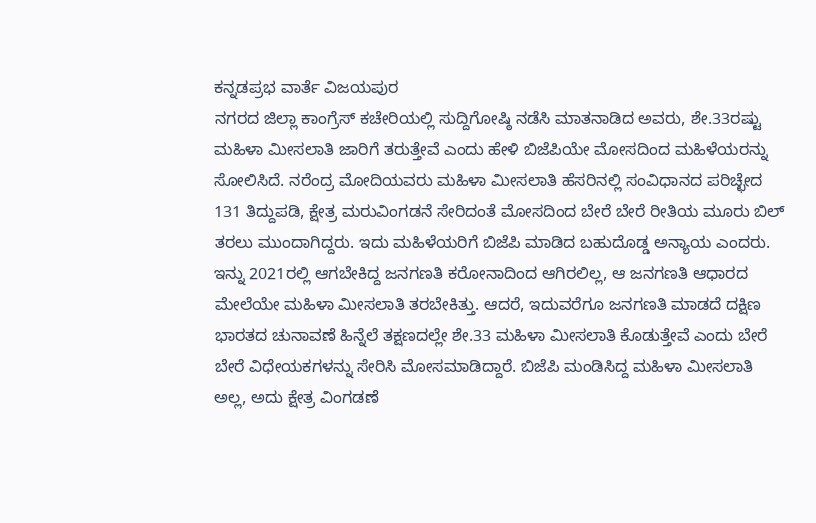ಕನ್ನಡಪ್ರಭ ವಾರ್ತೆ ವಿಜಯಪುರ
ನಗರದ ಜಿಲ್ಲಾ ಕಾಂಗ್ರೆಸ್ ಕಚೇರಿಯಲ್ಲಿ ಸುದ್ದಿಗೋಷ್ಠಿ ನಡೆಸಿ ಮಾತನಾಡಿದ ಅವರು, ಶೇ.33ರಷ್ಟು ಮಹಿಳಾ ಮೀಸಲಾತಿ ಜಾರಿಗೆ ತರುತ್ತೇವೆ ಎಂದು ಹೇಳಿ ಬಿಜೆಪಿಯೇ ಮೋಸದಿಂದ ಮಹಿಳೆಯರನ್ನು ಸೋಲಿಸಿದೆ. ನರೆಂದ್ರ ಮೋದಿಯವರು ಮಹಿಳಾ ಮೀಸಲಾತಿ ಹೆಸರಿನಲ್ಲಿ ಸಂವಿಧಾನದ ಪರಿಚ್ಛೇದ 131 ತಿದ್ದುಪಡಿ, ಕ್ಷೇತ್ರ ಮರುವಿಂಗಡನೆ ಸೇರಿದಂತೆ ಮೋಸದಿಂದ ಬೇರೆ ಬೇರೆ ರೀತಿಯ ಮೂರು ಬಿಲ್ ತರಲು ಮುಂದಾಗಿದ್ದರು. ಇದು ಮಹಿಳೆಯರಿಗೆ ಬಿಜೆಪಿ ಮಾಡಿದ ಬಹುದೊಡ್ಡ ಅನ್ಯಾಯ ಎಂದರು.
ಇನ್ನು 2021ರಲ್ಲಿ ಆಗಬೇಕಿದ್ದ ಜನಗಣತಿ ಕರೋನಾದಿಂದ ಆಗಿರಲಿಲ್ಲ, ಆ ಜನಗಣತಿ ಆಧಾರದ ಮೇಲೆಯೇ ಮಹಿಳಾ ಮೀಸಲಾತಿ ತರಬೇಕಿತ್ತು. ಆದರೆ, ಇದುವರೆಗೂ ಜನಗಣತಿ ಮಾಡದೆ ದಕ್ಷಿಣ ಭಾರತದ ಚುನಾವಣೆ ಹಿನ್ನೆಲೆ ತಕ್ಷಣದಲ್ಲೇ ಶೇ.33 ಮಹಿಳಾ ಮೀಸಲಾತಿ ಕೊಡುತ್ತೇವೆ ಎಂದು ಬೇರೆ ಬೇರೆ ವಿಧೇಯಕಗಳನ್ನು ಸೇರಿಸಿ ಮೋಸಮಾಡಿದ್ದಾರೆ. ಬಿಜೆಪಿ ಮಂಡಿಸಿದ್ದ ಮಹಿಳಾ ಮೀಸಲಾತಿ ಅಲ್ಲ, ಅದು ಕ್ಷೇತ್ರ ವಿಂಗಡಣೆ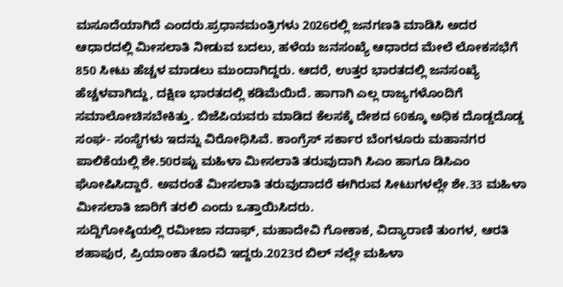ಮಸೂದೆಯಾಗಿದೆ ಎಂದರು.ಪ್ರಧಾನಮಂತ್ರಿಗಳು 2026ರಲ್ಲಿ ಜನಗಣತಿ ಮಾಡಿಸಿ ಅದರ ಆಧಾರದಲ್ಲಿ ಮೀಸಲಾತಿ ನೀಡುವ ಬದಲು, ಹಳೆಯ ಜನಸಂಖ್ಯೆ ಆಧಾರದ ಮೇಲೆ ಲೋಕಸಭೆಗೆ 850 ಸೀಟು ಹೆಚ್ಚಳ ಮಾಡಲು ಮುಂದಾಗಿದ್ದರು. ಆದರೆ, ಉತ್ತರ ಭಾರತದಲ್ಲಿ ಜನಸಂಖ್ಯೆ ಹೆಚ್ಚಳವಾಗಿದ್ದು, ದಕ್ಷಿಣ ಭಾರತದಲ್ಲಿ ಕಡಿಮೆಯಿದೆ. ಹಾಗಾಗಿ ಎಲ್ಲ ರಾಜ್ಯಗಳೊಂದಿಗೆ ಸಮಾಲೋಚಿಸಬೇಕಿತ್ತು. ಬಿಜೆಪಿಯವರು ಮಾಡಿದ ಕೆಲಸಕ್ಕೆ ದೇಶದ 60ಕ್ಕೂ ಅಧಿಕ ದೊಡ್ಡದೊಡ್ಡ ಸಂಘ- ಸಂಸ್ಥೆಗಳು ಇದನ್ನು ವಿರೋಧಿಸಿವೆ. ಕಾಂಗ್ರೆಸ್ ಸರ್ಕಾರ ಬೆಂಗಳೂರು ಮಹಾನಗರ ಪಾಲಿಕೆಯಲ್ಲಿ ಶೇ.50ರಷ್ಟು ಮಹಿಳಾ ಮೀಸಲಾತಿ ತರುವುದಾಗಿ ಸಿಎಂ ಹಾಗೂ ಡಿಸಿಎಂ ಘೋಷಿಸಿದ್ದಾರೆ. ಅವರಂತೆ ಮೀಸಲಾತಿ ತರುವುದಾದರೆ ಈಗಿರುವ ಸೀಟುಗಳಲ್ಲೇ ಶೇ.33 ಮಹಿಳಾ ಮೀಸಲಾತಿ ಜಾರಿಗೆ ತರಲಿ ಎಂದು ಒತ್ತಾಯಿಸಿದರು.
ಸುದ್ದಿಗೋಷ್ಠಿಯಲ್ಲಿ ರಮೀಜಾ ನದಾಫ್, ಮಹಾದೇವಿ ಗೋಕಾಕ, ವಿದ್ಯಾರಾಣಿ ತುಂಗಳ, ಆರತಿ ಶಹಾಪುರ, ಪ್ರಿಯಾಂಕಾ ತೊರವಿ ಇದ್ದರು.2023ರ ಬಿಲ್ ನಲ್ಲೇ ಮಹಿಳಾ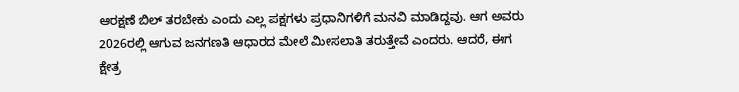ಆರಕ್ಷಣೆ ಬಿಲ್ ತರಬೇಕು ಎಂದು ಎಲ್ಲ ಪಕ್ಷಗಳು ಪ್ರಧಾನಿಗಳಿಗೆ ಮನವಿ ಮಾಡಿದ್ದವು. ಆಗ ಅವರು 2026ರಲ್ಲಿ ಆಗುವ ಜನಗಣತಿ ಆಧಾರದ ಮೇಲೆ ಮೀಸಲಾತಿ ತರುತ್ತೇವೆ ಎಂದರು. ಆದರೆ, ಈಗ ಕ್ಷೇತ್ರ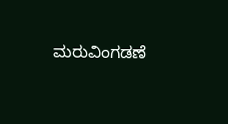ಮರುವಿಂಗಡಣೆ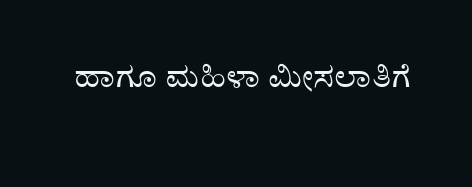ಹಾಗೂ ಮಹಿಳಾ ಮೀಸಲಾತಿಗೆ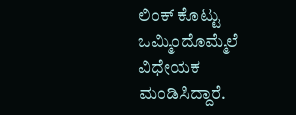ಲಿಂಕ್ ಕೊಟ್ಟು ಒಮ್ಮಿಂದೊಮ್ಮೆಲೆ ವಿಧೇಯಕ ಮಂಡಿಸಿದ್ದಾರೆ.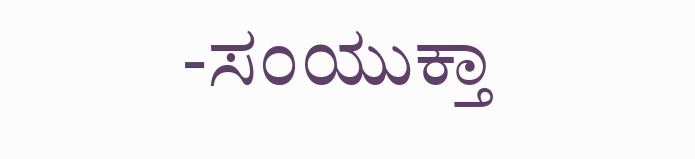-ಸಂಯುಕ್ತಾ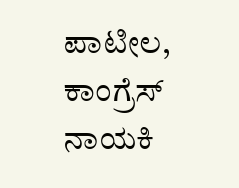ಪಾಟೀಲ, ಕಾಂಗ್ರೆಸ್ ನಾಯಕಿ